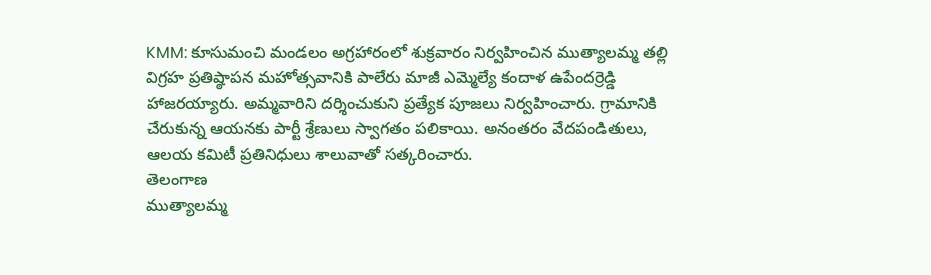KMM: కూసుమంచి మండలం అగ్రహారంలో శుక్రవారం నిర్వహించిన ముత్యాలమ్మ తల్లి విగ్రహ ప్రతిష్ఠాపన మహోత్సవానికి పాలేరు మాజీ ఎమ్మెల్యే కందాళ ఉపేందర్రెడ్డి హాజరయ్యారు. అమ్మవారిని దర్శించుకుని ప్రత్యేక పూజలు నిర్వహించారు. గ్రామానికి చేరుకున్న ఆయనకు పార్టీ శ్రేణులు స్వాగతం పలికాయి. అనంతరం వేదపండితులు, ఆలయ కమిటీ ప్రతినిధులు శాలువాతో సత్కరించారు.
తెలంగాణ
ముత్యాలమ్మ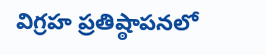విగ్రహ ప్రతిష్ఠాపనలో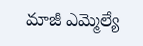మాజీ ఎమ్మెల్యే